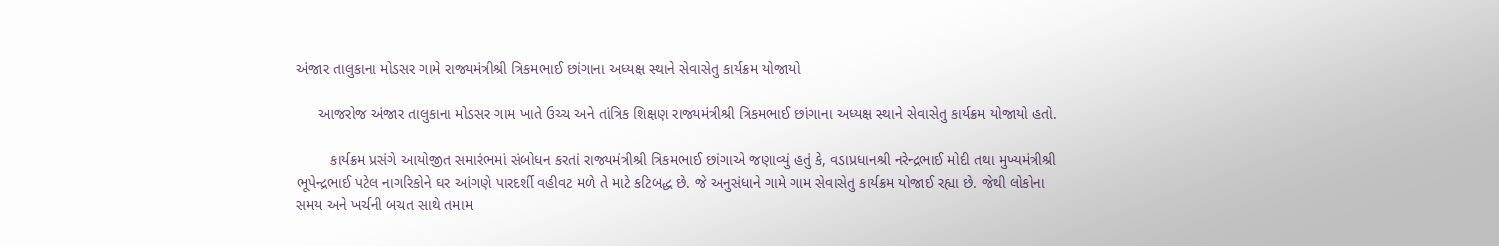અંજાર તાલુકાના મોડસર ગામે રાજ્યમંત્રીશ્રી ત્રિકમભાઈ છાંગાના અધ્યક્ષ સ્થાને સેવાસેતુ કાર્યક્રમ યોજાયો

     આજરોજ અંજાર તાલુકાના મોડસર ગામ ખાતે ઉચ્ચ અને તાંત્રિક શિક્ષણ રાજ્યમંત્રીશ્રી ત્રિકમભાઈ છાંગાના અધ્યક્ષ સ્થાને સેવાસેતુ કાર્યક્રમ યોજાયો હતો.

        કાર્યક્રમ પ્રસંગે આયોજીત સમારંભમાં સંબોધન કરતાં રાજ્યમંત્રીશ્રી ત્રિકમભાઈ છાંગાએ જણાવ્યું હતું કે, વડાપ્રધાનશ્રી નરેન્દ્રભાઈ મોદી તથા મુખ્યમંત્રીશ્રી ભૂપેન્દ્રભાઈ પટેલ નાગરિકોને ઘર આંગણે પારદર્શી વહીવટ મળે તે માટે કટિબદ્ધ છે. જે અનુસંધાને ગામે ગામ સેવાસેતુ કાર્યક્રમ યોજાઈ રહ્યા છે. જેથી લોકોના સમય અને ખર્ચની બચત સાથે તમામ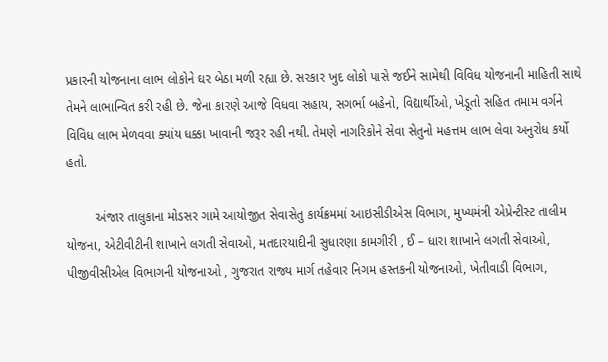પ્રકારની યોજનાના લાભ લોકોને ઘર બેઠા મળી રહ્યા છે. સરકાર ખુદ લોકો પાસે જઈને સામેથી વિવિધ યોજનાની માહિતી સાથે તેમને લાભાન્વિત કરી રહી છે. જેના કારણે આજે વિધવા સહાય, સગર્ભા બહેનો, વિદ્યાર્થીઓ, ખેડૂતો સહિત તમામ વર્ગને વિવિધ લાભ મેળવવા ક્યાંય ધક્કા ખાવાની જરૂર રહી નથી. તેમણે નાગરિકોને સેવા સેતુનો મહત્તમ લાભ લેવા અનુરોધ કર્યો હતો.

        અંજાર તાલુકાના મોડસર ગામે આયોજીત સેવાસેતુ કાર્યક્રમમાં આઇસીડીએસ વિભાગ, મુખ્યમંત્રી એપ્રેન્ટીસ્ટ તાલીમ યોજના, એટીવીટીની શાખાને લગતી સેવાઓ, મતદારયાદીની સુધારણા કામગીરી , ઈ – ધારા શાખાને લગતી સેવાઓ, પીજીવીસીએલ વિભાગની યોજનાઓ , ગુજરાત રાજ્ય માર્ગ તહેવાર નિગમ હસ્તકની યોજનાઓ, ખેતીવાડી વિભાગ,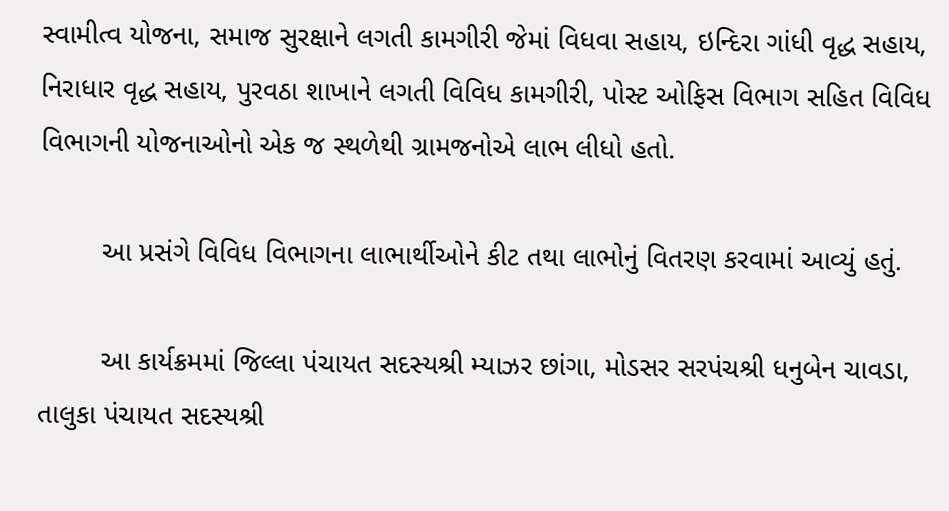સ્વામીત્વ યોજના, સમાજ સુરક્ષાને લગતી કામગીરી જેમાં વિધવા સહાય, ઇન્દિરા ગાંધી વૃદ્ધ સહાય, નિરાધાર વૃદ્ધ સહાય, પુરવઠા શાખાને લગતી વિવિધ કામગીરી, પોસ્ટ ઓફિસ વિભાગ સહિત વિવિધ વિભાગની યોજનાઓનો એક જ સ્થળેથી ગ્રામજનોએ લાભ લીધો હતો.

        આ પ્રસંગે વિવિધ વિભાગના લાભાર્થીઓને કીટ તથા લાભોનું વિતરણ કરવામાં આવ્યું હતું.

        આ કાર્યક્રમમાં જિલ્લા પંચાયત સદસ્યશ્રી મ્યાઝર છાંગા, મોડસર સરપંચશ્રી ધનુબેન ચાવડા, તાલુકા પંચાયત સદસ્યશ્રી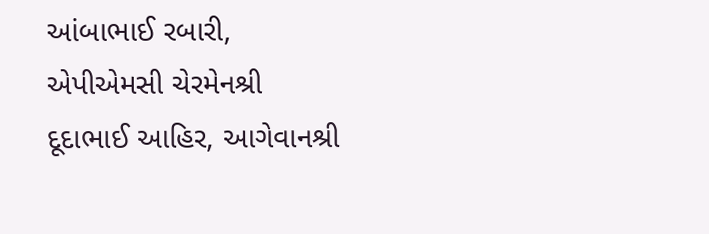આંબાભાઈ રબારી, એપીએમસી ચેરમેનશ્રી દૂદાભાઈ આહિર, આગેવાનશ્રી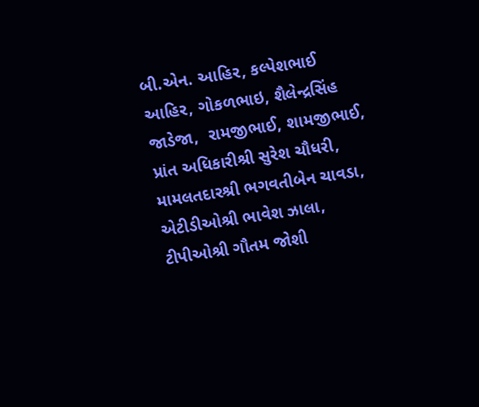બી.એન. આહિર, કલ્પેશભાઈ આહિર, ગોકળભાઇ, શૈલેન્દ્રસિંહ જાડેજા,  રામજીભાઈ, શામજીભાઈ, પ્રાંત અધિકારીશ્રી સુરેશ ચૌધરી, મામલતદારશ્રી ભગવતીબેન ચાવડા, એટીડીઓશ્રી ભાવેશ ઝાલા, ટીપીઓશ્રી ગૌતમ જોશી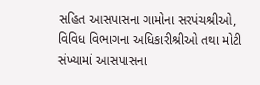સહિત આસપાસના ગામોના સરપંચશ્રીઓ, વિવિધ વિભાગના અધિકારીશ્રીઓ તથા મોટી સંખ્યામાં આસપાસના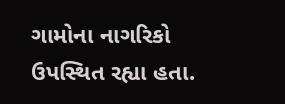ગામોના નાગરિકો ઉપસ્થિત રહ્યા હતા.